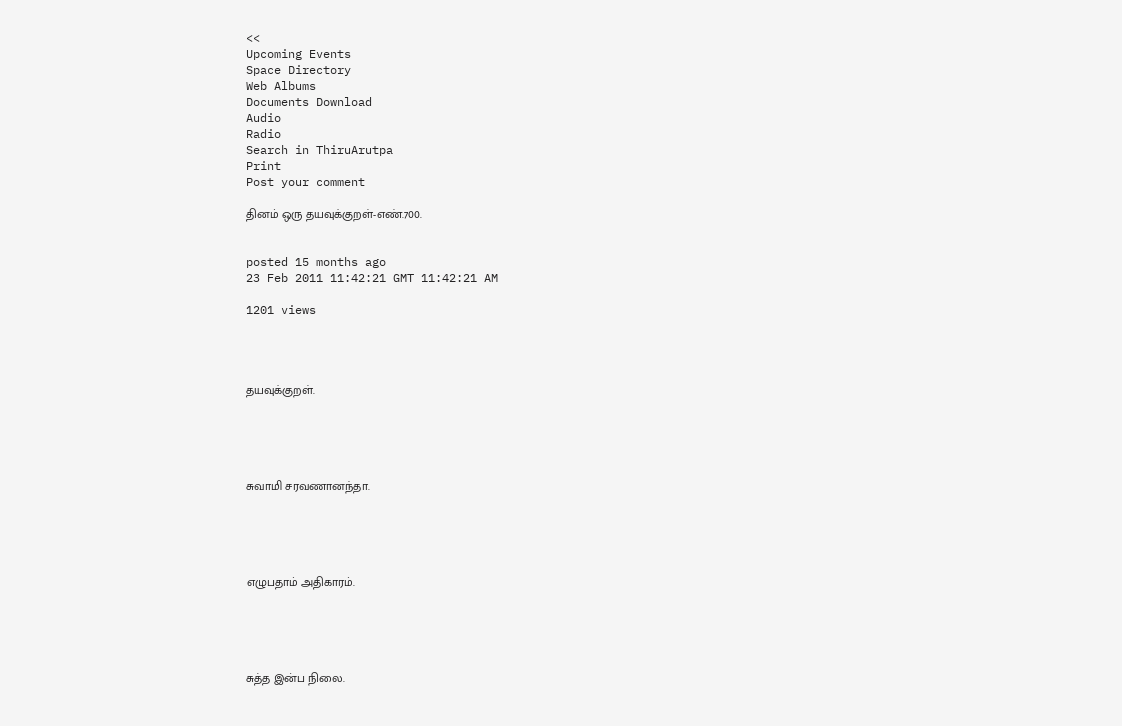<<
Upcoming Events
Space Directory
Web Albums
Documents Download
Audio
Radio
Search in ThiruArutpa
Print
Post your comment

தினம் ஒரு தயவுக்குறள்-எண்.700.


posted 15 months ago
23 Feb 2011 11:42:21 GMT 11:42:21 AM

1201 views




தயவுக்குறள்.





சுவாமி சரவணானந்தா.





எழுபதாம் அதிகாரம்.





சுத்த இன்ப நிலை.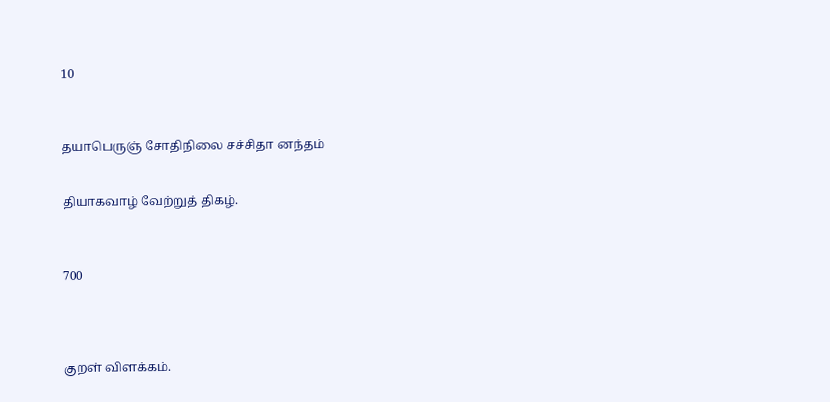10



தயாபெருஞ் சோதிநிலை சச்சிதா னந்தம்


தியாகவாழ் வேற்றுத் திகழ்.



700




குறள் விளக்கம்.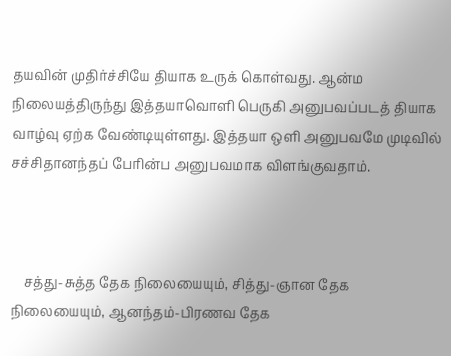தயவின் முதிர்ச்சியே தியாக உருக் கொள்வது. ஆன்ம நிலையத்திருந்து இத்தயாவொளி பெருகி அனுபவப்படத் தியாக வாழ்வு ஏற்க வேண்டியுள்ளது. இத்தயா ஒளி அனுபவமே முடிவில் சச்சிதானந்தப் பேரின்ப அனுபவமாக விளங்குவதாம்.



    சத்து-சுத்த தேக நிலையையும், சித்து-ஞான தேக நிலையையும், ஆனந்தம்-பிரணவ தேக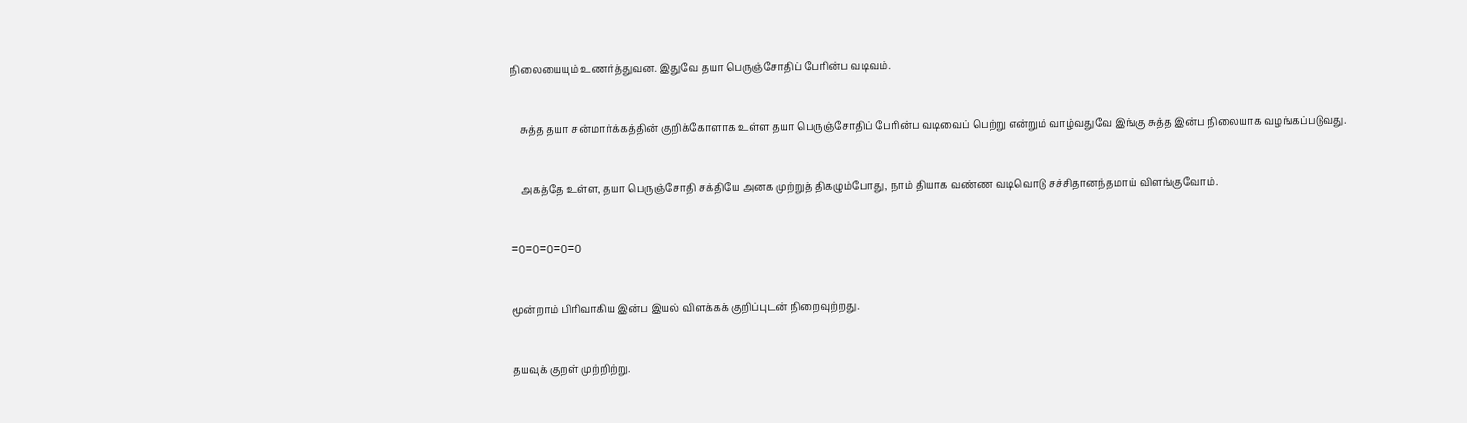நிலையையும் உணர்த்துவன. இதுவே தயா பெருஞ்சோதிப் பேரின்ப வடிவம்.



    சுத்த தயா சன்மார்க்கத்தின் குறிக்கோளாக உள்ள தயா பெருஞ்சோதிப் பேரின்ப வடிவைப் பெற்று என்றும் வாழ்வதுவே இங்கு சுத்த இன்ப நிலையாக வழங்கப்படுவது.



    அகத்தே உள்ள, தயா பெருஞ்சோதி சக்தியே அனக முற்றுத் திகழும்போது, நாம் தியாக வண்ண வடிவொடு சச்சிதானந்தமாய் விளங்குவோம்.



=0=0=0=0=0



மூன்றாம் பிரிவாகிய இன்ப இயல் விளக்கக் குறிப்புடன் நிறைவுற்றது.



தயவுக் குறள் முற்றிற்று.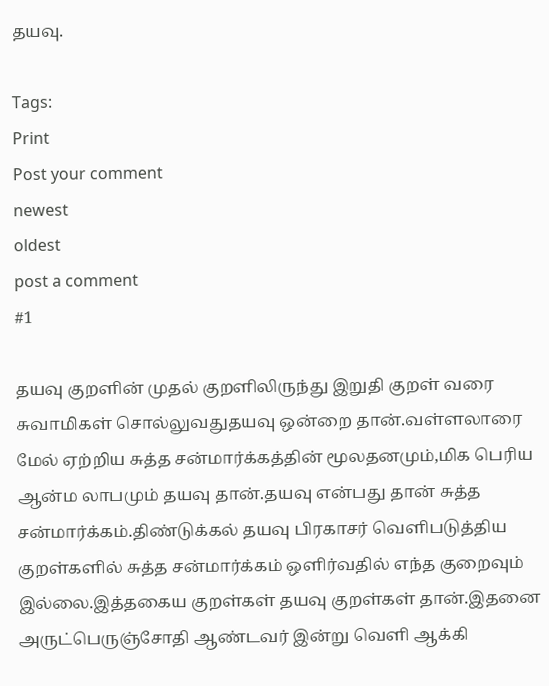தயவு.

Tags:
Print
Post your comment
newest
oldest
post a comment
#1

தயவு குறளின் முதல் குறளிலிருந்து இறுதி குறள் வரை சுவாமிகள் சொல்லுவதுதயவு ஒன்றை தான்.வள்ளலாரை மேல் ஏற்றிய சுத்த சன்மார்க்கத்தின் மூலதனமும்,மிக பெரிய ஆன்ம லாபமும் தயவு தான்.தயவு என்பது தான் சுத்த சன்மார்க்கம்.திண்டுக்கல் தயவு பிரகாசர் வெளிபடுத்திய குறள்களில் சுத்த சன்மார்க்கம் ஒளிர்வதில் எந்த குறைவும் இல்லை.இத்தகைய குறள்கள் தயவு குறள்கள் தான்.இதனை அருட்பெருஞ்சோதி ஆண்டவர் இன்று வெளி ஆக்கி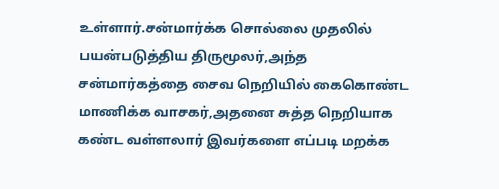உள்ளார்.சன்மார்க்க சொல்லை முதலில் பயன்படுத்திய திருமூலர்,அந்த சன்மார்கத்தை சைவ நெறியில் கைகொண்ட மாணிக்க வாசகர்,அதனை சுத்த நெறியாக கண்ட வள்ளலார் இவர்களை எப்படி மறக்க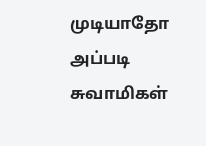முடியாதோ அப்படி சுவாமிகள்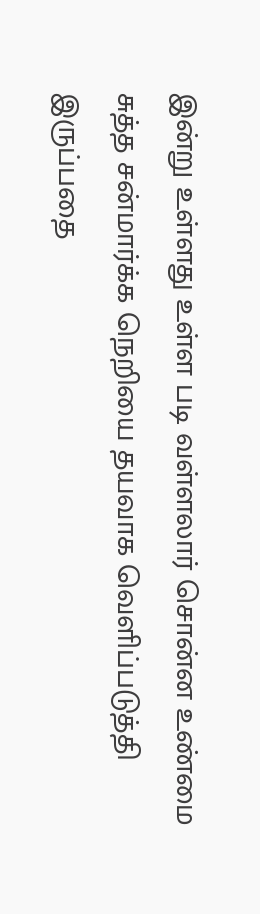இன்று உள்ளது உள்ள படி வள்ளலார் சொன்ன உண்மை சுத்த சன்மார்க்க நெறியை தயவாக வெளிப்படுத்தி இருப்பதை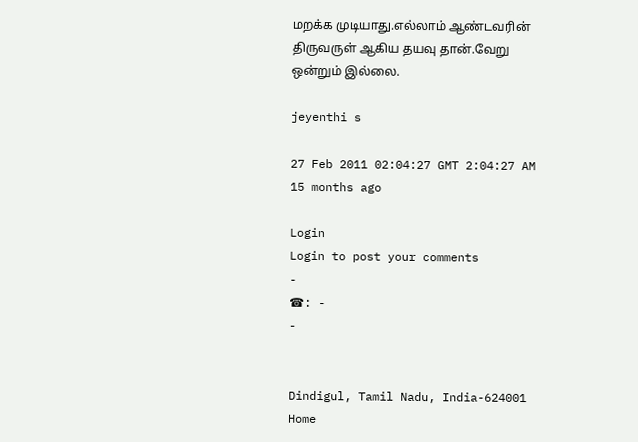மறக்க முடியாது.எல்லாம் ஆண்டவரின் திருவருள் ஆகிய தயவு தான்.வேறு ஒன்றும் இல்லை.

jeyenthi s

27 Feb 2011 02:04:27 GMT 2:04:27 AM
15 months ago

Login
Login to post your comments
-
☎: -
-


Dindigul, Tamil Nadu, India-624001
Home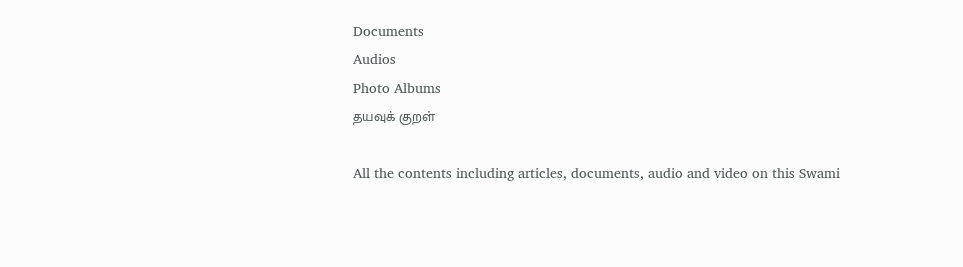Documents
Audios
Photo Albums
தயவுக் குறள்

All the contents including articles, documents, audio and video on this Swami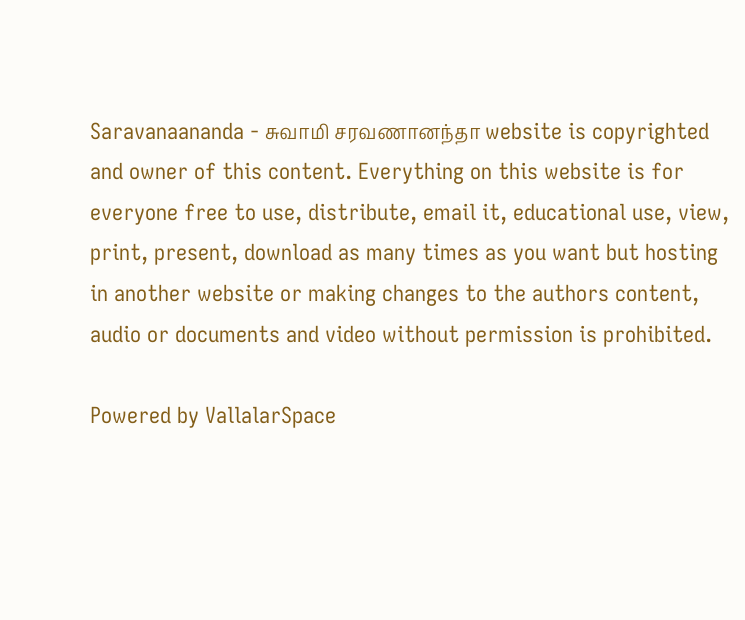Saravanaananda - சுவாமி சரவணானந்தா website is copyrighted and owner of this content. Everything on this website is for everyone free to use, distribute, email it, educational use, view, print, present, download as many times as you want but hosting in another website or making changes to the authors content, audio or documents and video without permission is prohibited.

Powered by VallalarSpace